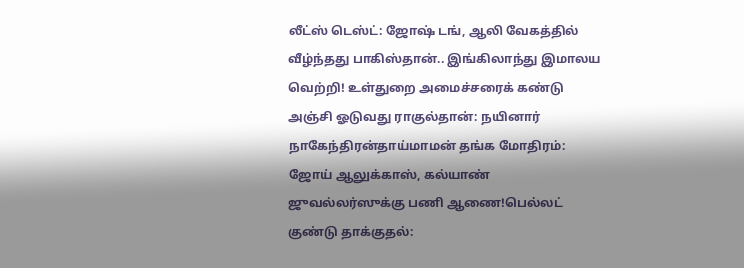லீட்ஸ் டெஸ்ட்: ஜோஷ் டங், ஆலி வேகத்தில் வீழ்ந்தது பாகிஸ்தான்.. இங்கிலாந்து இமாலய வெற்றி! உள்துறை அமைச்சரைக் கண்டு அஞ்சி ஓடுவது ராகுல்தான்: நயினார் நாகேந்திரன்தாய்மாமன் தங்க மோதிரம்: ஜோய் ஆலுக்காஸ், கல்யாண் ஜுவல்லர்ஸுக்கு பணி ஆணை!பெல்லட் குண்டு தாக்குதல்: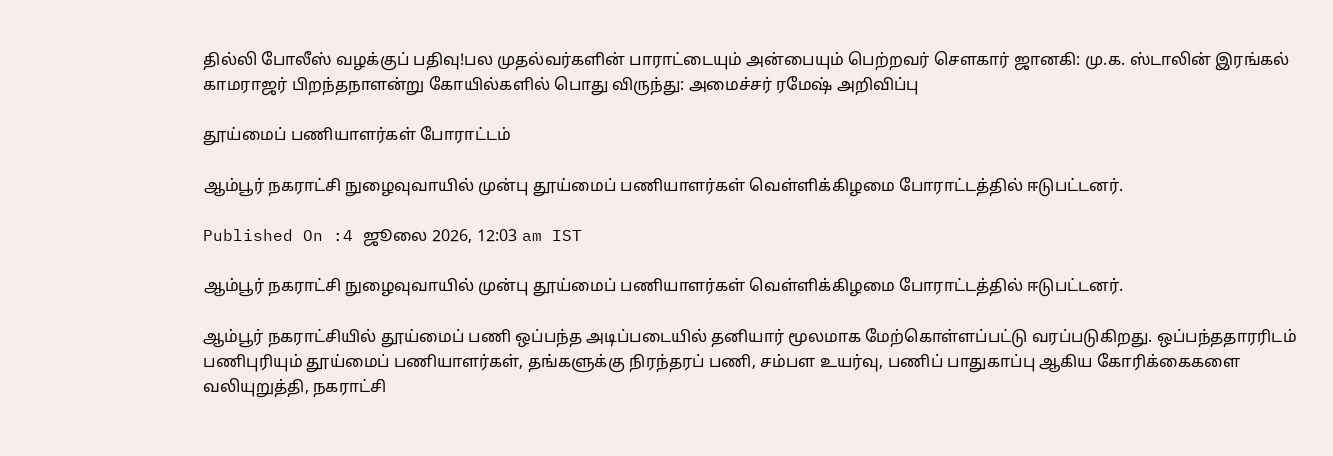தில்லி போலீஸ் வழக்குப் பதிவு!பல முதல்வர்களின் பாராட்டையும் அன்பையும் பெற்றவர் சௌகார் ஜானகி: மு.க. ஸ்டாலின் இரங்கல் காமராஜர் பிறந்தநாளன்று கோயில்களில் பொது விருந்து: அமைச்சர் ரமேஷ் அறிவிப்பு

தூய்மைப் பணியாளர்கள் போராட்டம்

ஆம்பூர் நகராட்சி நுழைவுவாயில் முன்பு தூய்மைப் பணியாளர்கள் வெள்ளிக்கிழமை போராட்டத்தில் ஈடுபட்டனர்.

Published On :4 ஜூலை 2026, 12:03 am IST

ஆம்பூர் நகராட்சி நுழைவுவாயில் முன்பு தூய்மைப் பணியாளர்கள் வெள்ளிக்கிழமை போராட்டத்தில் ஈடுபட்டனர்.

ஆம்பூர் நகராட்சியில் தூய்மைப் பணி ஒப்பந்த அடிப்படையில் தனியார் மூலமாக மேற்கொள்ளப்பட்டு வரப்படுகிறது. ஒப்பந்ததாரரிடம் பணிபுரியும் தூய்மைப் பணியாளர்கள், தங்களுக்கு நிரந்தரப் பணி, சம்பள உயர்வு, பணிப் பாதுகாப்பு ஆகிய கோரிக்கைகளை வலியுறுத்தி, நகராட்சி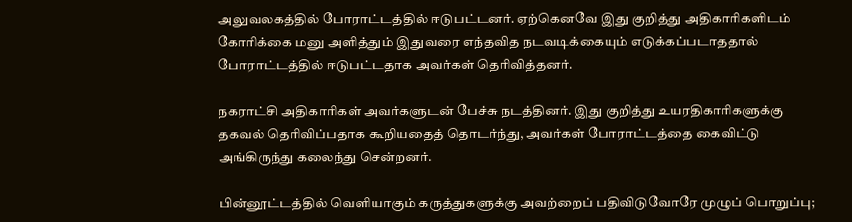அலுவலகத்தில் போராட்டத்தில் ஈடுபட்டனர். ஏற்கெனவே இது குறித்து அதிகாரிகளிடம் கோரிக்கை மனு அளித்தும் இதுவரை எந்தவித நடவடிக்கையும் எடுக்கப்படாததால் போராட்டத்தில் ஈடுபட்டதாக அவர்கள் தெரிவித்தனர்.

நகராட்சி அதிகாரிகள் அவர்களுடன் பேச்சு நடத்தினர். இது குறித்து உயரதிகாரிகளுக்கு தகவல் தெரிவிப்பதாக கூறியதைத் தொடர்ந்து, அவர்கள் போராட்டத்தை கைவிட்டு அங்கிருந்து கலைந்து சென்றனர்.

பின்னூட்டத்தில் வெளியாகும் கருத்துகளுக்கு அவற்றைப் பதிவிடுவோரே முழுப் பொறுப்பு;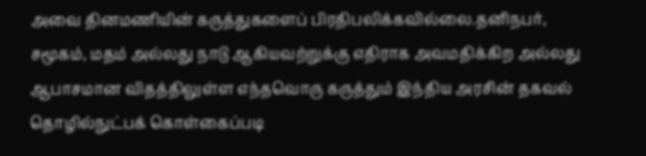அவை தினமணியின் கருத்துகளைப் பிரதிபலிக்கவில்லை.தனிநபர், சமூகம், மதம் அல்லது நாடு ஆகியவற்றுக்கு எதிராக அவமதிக்கிற அல்லது ஆபாசமான விதத்திலுள்ள எந்தவொரு கருத்தும் இந்திய அரசின் தகவல் தொழில்நுட்பக் கொள்கைப்படி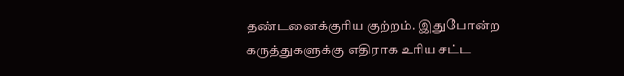தண்டனைக்குரிய குற்றம். இதுபோன்ற கருத்துகளுக்கு எதிராக உரிய சட்ட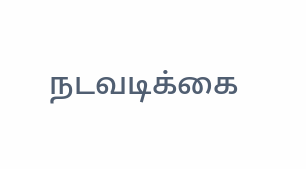நடவடிக்கை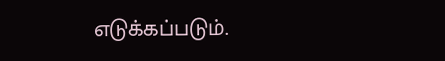எடுக்கப்படும்.